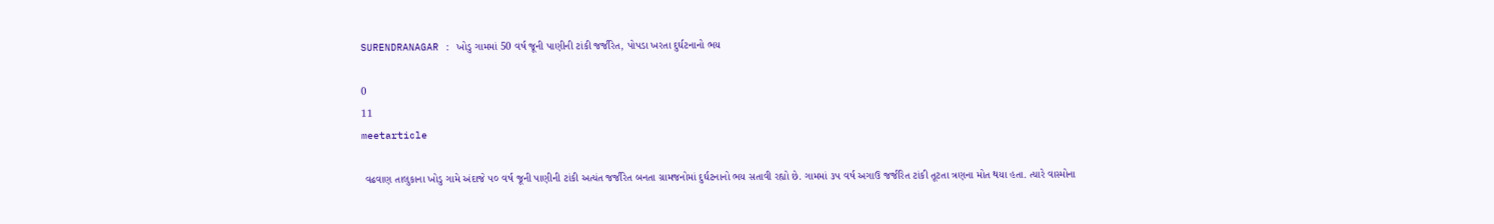SURENDRANAGAR : ખોડુ ગામમાં 50 વર્ષ જૂની પાણીની ટાંકી જર્જરિત, પોપડા ખરતા દુર્ઘટનાનો ભય

0
11
meetarticle

 વઢવાણ તાલુકાના ખોડુ ગામે અંદાજે ૫૦ વર્ષ જૂની પાણીની ટાંકી અત્યંત જર્જરિત બનતા ગ્રામજનોમાં દુર્ઘટનાનો ભય સતાવી રહ્યો છે. ગામમાં ૩૫ વર્ષ અગાઉ જર્જરિત ટાંકી તૂટતા ત્રણના મોત થયા હતા. ત્યારે વાસ્મોના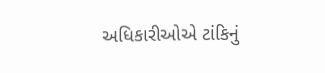અધિકારીઓએ ટાંકિનું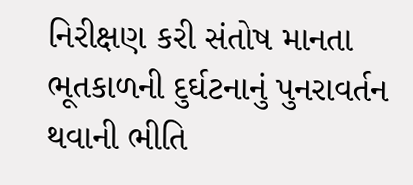નિરીક્ષણ કરી સંતોષ માનતા ભૂતકાળની દુર્ઘટનાનું પુનરાવર્તન થવાની ભીતિ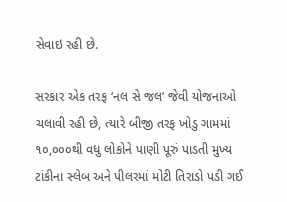સેવાઇ રહી છે.

સરકાર એક તરફ ‘નલ સે જલ’ જેવી યોજનાઓ ચલાવી રહી છે, ત્યારે બીજી તરફ ખોડુ ગામમાં ૧૦,૦૦૦થી વધુ લોકોને પાણી પૂરું પાડતી મુખ્ય ટાંકીના સ્લેબ અને પીલરમાં મોટી તિરાડો પડી ગઈ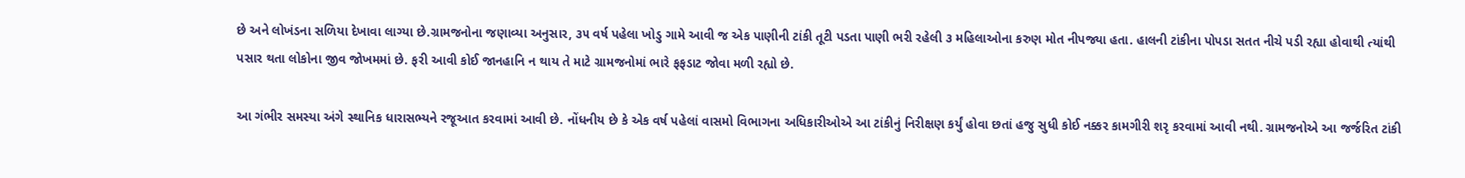છે અને લોખંડના સળિયા દેખાવા લાગ્યા છે.ગ્રામજનોના જણાવ્યા અનુસાર, ૩૫ વર્ષ પહેલા ખોડુ ગામે આવી જ એક પાણીની ટાંકી તૂટી પડતા પાણી ભરી રહેલી ૩ મહિલાઓના કરુણ મોત નીપજ્યા હતા. હાલની ટાંકીના પોપડા સતત નીચે પડી રહ્યા હોવાથી ત્યાંથી પસાર થતા લોકોના જીવ જોખમમાં છે. ફરી આવી કોઈ જાનહાનિ ન થાય તે માટે ગ્રામજનોમાં ભારે ફફડાટ જોવા મળી રહ્યો છે.

આ ગંભીર સમસ્યા અંગે સ્થાનિક ધારાસભ્યને રજૂઆત કરવામાં આવી છે. નોંધનીય છે કે એક વર્ષ પહેલાં વાસમો વિભાગના અધિકારીઓએ આ ટાંકીનું નિરીક્ષણ કર્યું હોવા છતાં હજુ સુધી કોઈ નક્કર કામગીરી શરૃ કરવામાં આવી નથી. ગ્રામજનોએ આ જર્જરિત ટાંકી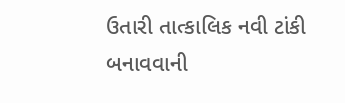ઉતારી તાત્કાલિક નવી ટાંકી બનાવવાની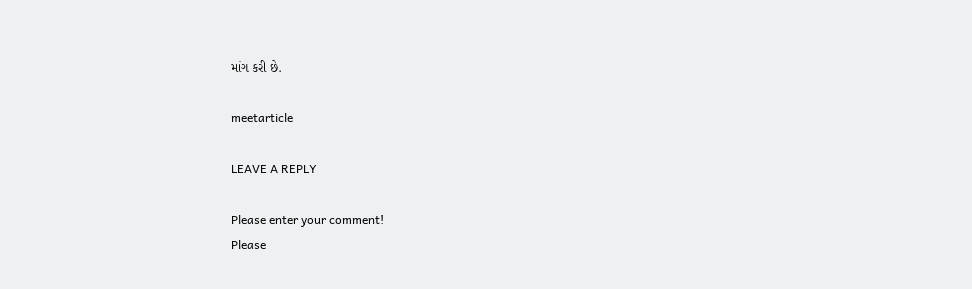માંગ કરી છે.

meetarticle

LEAVE A REPLY

Please enter your comment!
Please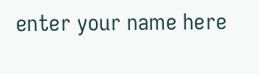enter your name here